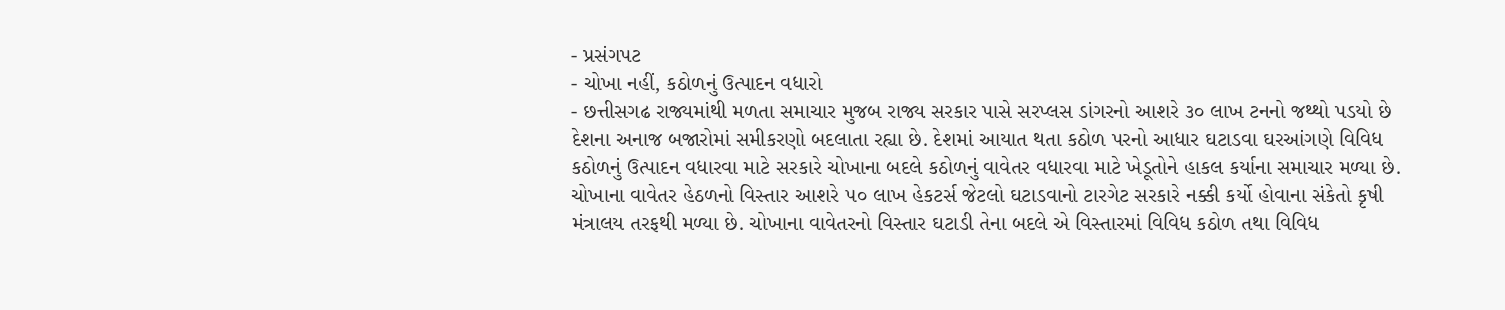- પ્રસંગપટ
- ચોખા નહીં, કઠોળનું ઉત્પાદન વધારો
- છત્તીસગઢ રાજ્યમાંથી મળતા સમાચાર મુજબ રાજ્ય સરકાર પાસે સરપ્લસ ડાંગરનો આશરે ૩૦ લાખ ટનનો જથ્થો પડયો છે
દેશના અનાજ બજારોમાં સમીકરણો બદલાતા રહ્યા છે. દેશમાં આયાત થતા કઠોળ પરનો આધાર ઘટાડવા ઘરઆંગણે વિવિધ કઠોળનું ઉત્પાદન વધારવા માટે સરકારે ચોખાના બદલે કઠોળનું વાવેતર વધારવા માટે ખેડૂતોને હાકલ કર્યાના સમાચાર મળ્યા છે. ચોખાના વાવેતર હેઠળનો વિસ્તાર આશરે ૫૦ લાખ હેકટર્સ જેટલો ઘટાડવાનો ટારગેટ સરકારે નક્કી કર્યો હોવાના સંકેતો કૃષી મંત્રાલય તરફથી મળ્યા છે. ચોખાના વાવેતરનો વિસ્તાર ઘટાડી તેના બદલે એ વિસ્તારમાં વિવિધ કઠોળ તથા વિવિધ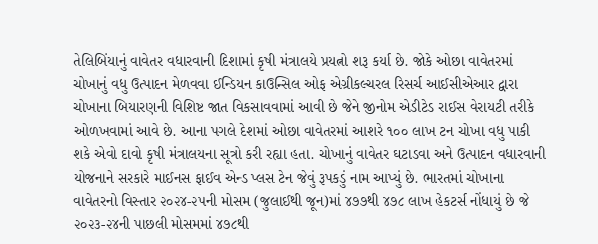તેલિબિંયાનું વાવેતર વધારવાની દિશામાં કૃષી મંત્રાલયે પ્રયત્નો શરૂ કર્યા છે. જોકે ઓછા વાવેતરમાં ચોખાનું વધુ ઉત્પાદન મેળવવા ઈન્ડિયન કાઉન્સિલ ઓફ એગ્રીકલ્ચરલ રિસર્ચ આઈસીએઆર દ્વારા ચોખાના બિયારણની વિશિષ્ટ જાત વિકસાવવામાં આવી છે જેને જીનોમ એડીટેડ રાઈસ વેરાયટી તરીકે ઓળખવામાં આવે છે. આના પગલે દેશમાં ઓછા વાવેતરમાં આશરે ૧૦૦ લાખ ટન ચોખા વધુ પાકી શકે એવો દાવો કૃષી મંત્રાલયના સૂત્રો કરી રહ્યા હતા. ચોખાનું વાવેતર ઘટાડવા અને ઉત્પાદન વધારવાની યોજનાને સરકારે માઈનસ ફાઈવ એન્ડ પ્લસ ટેન જેવું રૂપકડું નામ આપ્યું છે. ભારતમાં ચોખાના વાવેતરનો વિસ્તાર ૨૦૨૪-૨૫ની મોસમ (જુલાઈથી જૂન)માં ૪૭૭થી ૪૭૮ લાખ હેકટર્સ નોંધાયું છે જે ૨૦૨૩-૨૪ની પાછલી મોસમમાં ૪૭૮થી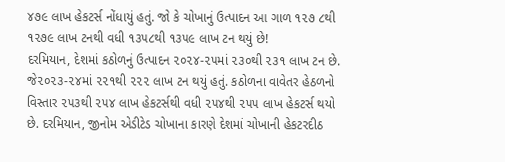૪૭૯ લાખ હેકટર્સ નોંધાયું હતું. જો કે ચોખાનું ઉત્પાદન આ ગાળ ૧૨૭ ૮થી ૧૨૭૯ લાખ ટનથી વધી ૧૩૫૮થી ૧૩૫૯ લાખ ટન થયું છે!
દરમિયાન, દેશમાં કઠોળનું ઉત્પાદન ૨૦૨૪-૨૫માં ૨૩૦થી ૨૩૧ લાખ ટન છે. જે૨૦૨૩-૨૪માં ૨૨૧થી ૨૨૨ લાખ ટન થયું હતું. કઠોળના વાવેતર હેઠળનો વિસ્તાર ૨૫૩થી ૨૫૪ લાખ હેકટર્સથી વધી ૨૫૪થી ૨૫૫ લાખ હેકટર્સ થયો છે. દરમિયાન, જીનોમ એડીટેડ ચોખાના કારણે દેશમાં ચોખાની હેકટરદીઠ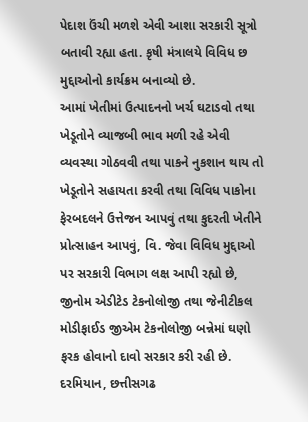પેદાશ ઉંચી મળશે એવી આશા સરકારી સૂત્રો બતાવી રહ્યા હતા. કૃષી મંત્રાલયે વિવિધ છ મુદ્દાઓનો કાર્યક્રમ બનાવ્યો છે.
આમાં ખેતીમાં ઉત્પાદનનો ખર્ચ ઘટાડવો તથા ખેડૂતોને વ્યાજબી ભાવ મળી રહે એવી વ્યવસ્થા ગોઠવવી તથા પાકને નુકશાન થાય તો ખેડૂતોને સહાયતા કરવી તથા વિવિધ પાકોના ફેરબદલને ઉત્તેજન આપવું તથા કુદરતી ખેતીને પ્રોત્સાહન આપવું, વિ. જેવા વિવિધ મુદ્દાઓ પર સરકારી વિભાગ લક્ષ આપી રહ્યો છે, જીનોમ એડીટેડ ટેકનોલોજી તથા જેનીટીકલ મોડીફાઈડ જીએમ ટેકનોલોજી બન્નેમાં ઘણો ફરક હોવાનો દાવો સરકાર કરી રહી છે. દરમિયાન, છત્તીસગઢ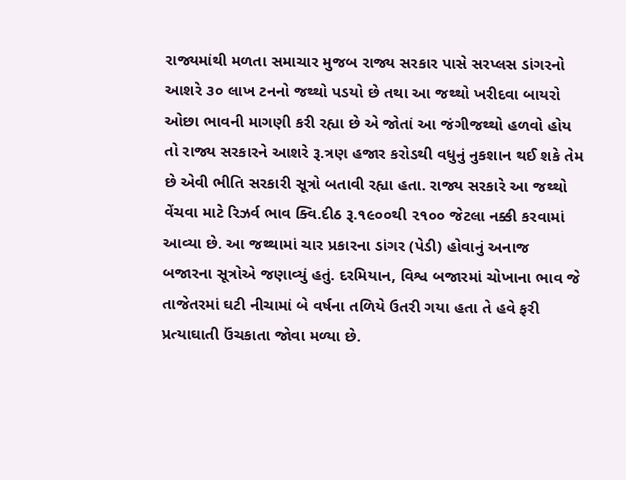રાજ્યમાંથી મળતા સમાચાર મુજબ રાજ્ય સરકાર પાસે સરપ્લસ ડાંગરનો આશરે ૩૦ લાખ ટનનો જથ્થો પડયો છે તથા આ જથ્થો ખરીદવા બાયરો ઓછા ભાવની માગણી કરી રહ્યા છે એ જોતાં આ જંગીજથ્થો હળવો હોય તો રાજ્ય સરકારને આશરે રૂ.ત્રણ હજાર કરોડથી વધુનું નુકશાન થઈ શકે તેમ છે એવી ભીતિ સરકારી સૂત્રો બતાવી રહ્યા હતા. રાજ્ય સરકારે આ જથ્થો વેંચવા માટે રિઝર્વ ભાવ ક્વિ.દીઠ રૂ.૧૯૦૦થી ૨૧૦૦ જેટલા નક્કી કરવામાં આવ્યા છે. આ જથ્થામાં ચાર પ્રકારના ડાંગર (પેડી) હોવાનું અનાજ બજારના સૂત્રોએ જણાવ્યું હતું. દરમિયાન, વિશ્વ બજારમાં ચોખાના ભાવ જે તાજેતરમાં ઘટી નીચામાં બે વર્ષના તળિયે ઉતરી ગયા હતા તે હવે ફરી પ્રત્યાઘાતી ઉંચકાતા જોવા મળ્યા છે.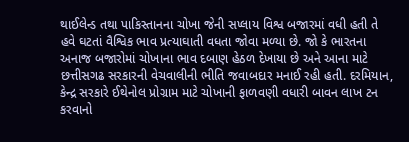થાઈલેન્ડ તથા પાકિસ્તાનના ચોખા જેની સપ્લાય વિશ્વ બજારમાં વધી હતી તે હવે ઘટતાં વૈશ્વિક ભાવ પ્રત્યાઘાતી વધતા જોવા મળ્યા છે. જો કે ભારતના અનાજ બજારોમાં ચોખાના ભાવ દબાણ હેઠળ દેખાયા છે અને આના માટે છત્તીસગઢ સરકારની વેચવાલીની ભીતિ જવાબદાર મનાઈ રહી હતી. દરમિયાન, કેન્દ્ર સરકારે ઈથેનોલ પ્રોગ્રામ માટે ચોખાની ફાળવણી વધારી બાવન લાખ ટન કરવાનો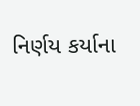નિર્ણય કર્યાના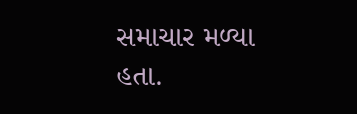સમાચાર મળ્યા હતા.